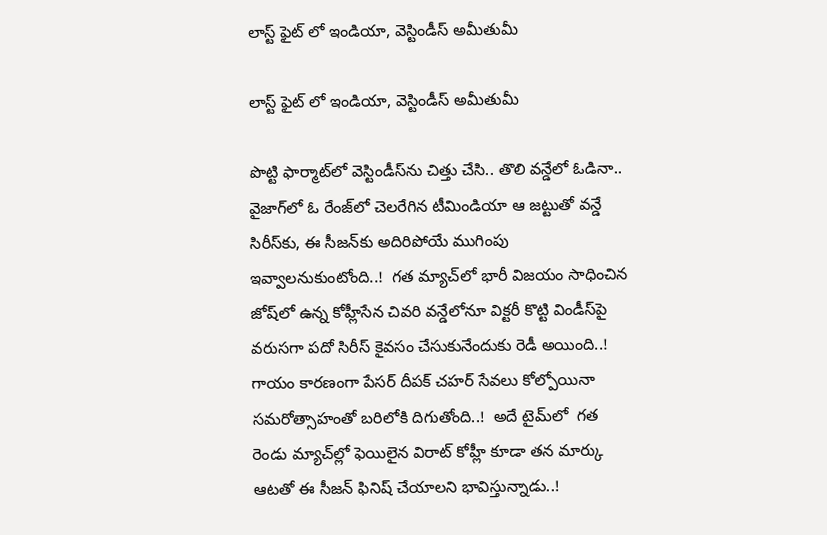లాస్ట్ ఫైట్ లో ఇండియా, వెస్టిండీస్ అమీతుమీ

లాస్ట్ ఫైట్ లో ఇండియా, వెస్టిండీస్ అమీతుమీ

పొట్టి ఫార్మాట్‌‌లో వెస్టిండీస్‌‌ను చిత్తు చేసి.. తొలి వన్డేలో ఓడినా.. వైజాగ్‌‌లో ఓ రేంజ్‌‌లో చెలరేగిన టీమిండియా ఆ జట్టుతో వన్డే సిరీస్‌‌కు, ఈ సీజన్‌‌కు అదిరిపోయే ముగింపు ఇవ్వాలనుకుంటోంది..!  గత మ్యాచ్‌‌లో భారీ విజయం సాధించిన జోష్‌‌లో ఉన్న కోహ్లీసేన చివరి వన్డేలోనూ విక్టరీ కొట్టి విండీస్‌‌పై వరుసగా పదో సిరీస్‌‌ కైవసం చేసుకునేందుకు రెడీ అయింది..! గాయం కారణంగా పేసర్‌‌ దీపక్‌‌ చహర్‌‌ సేవలు కోల్పోయినా సమరోత్సాహంతో బరిలోకి దిగుతోంది..!  అదే టైమ్‌‌లో  గత రెండు మ్యాచ్‌‌ల్లో ఫెయిలైన విరాట్‌‌ కోహ్లీ కూడా తన మార్కు ఆటతో ఈ సీజన్‌‌ ఫినిష్‌‌ చేయాలని భావిస్తున్నాడు..!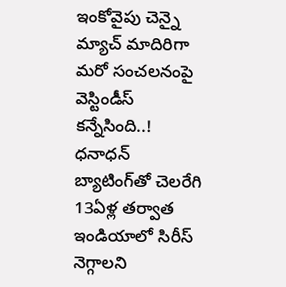ఇంకోవైపు చెన్నై మ్యాచ్ మాదిరిగా మరో సంచలనంపై వెస్టిండీస్‌‌ కన్నేసింది..! ధనాధన్ బ్యాటింగ్‌‌తో చెలరేగి 13ఏళ్ల తర్వాత ఇండియాలో సిరీస్‌‌ నెగ్గాలని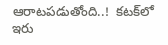ఆరాటపడుతోంది..!  కటక్‌‌లో ఇరు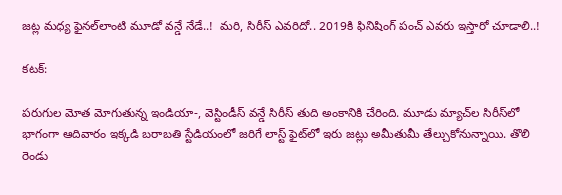జట్ల మధ్య ఫైనల్‌‌లాంటి మూడో వన్డే నేడే..!  మరి, సిరీస్‌‌ ఎవరిదో.. 2019కి ఫినిషింగ్‌‌ పంచ్‌‌ ఎవరు ఇస్తారో చూడాలి..!

కటక్:

పరుగుల మోత మోగుతున్న ఇండియా-, వెస్టిండీస్ వన్డే సిరీస్ తుది అంకానికి చేరింది. మూడు మ్యాచ్‌‌ల సిరీస్‌‌లో భాగంగా ఆదివారం ఇక్కడి బరాబతి స్టేడియంలో జరిగే లాస్ట్‌‌ ఫైట్‌‌లో ఇరు జట్లు అమీతుమీ తేల్చుకోనున్నాయి. తొలి రెండు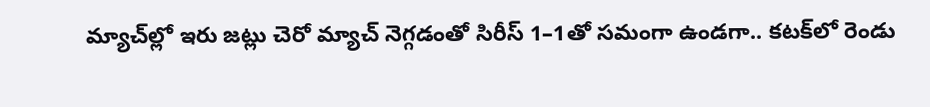మ్యాచ్‌‌ల్లో ఇరు జట్లు చెరో మ్యాచ్‌‌ నెగ్గడంతో సిరీస్‌‌ 1–1తో సమంగా ఉండగా.. కటక్‌‌లో రెండు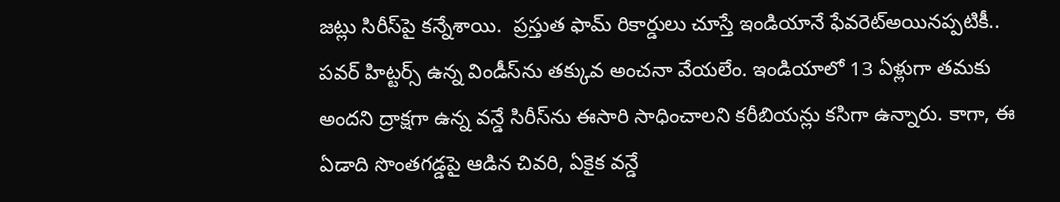జట్లు సిరీస్‌‌పై కన్నేశాయి.  ప్రస్తుత ఫామ్‌‌ రికార్డులు చూస్తే ఇండియానే ఫేవరెట్‌‌అయినప్పటికీ.. పవర్ హిట్టర్స్ ఉన్న విండీస్‌‌ను తక్కువ అంచనా వేయలేం. ఇండియాలో 13 ఏళ్లుగా తమకు అందని ద్రాక్షగా ఉన్న వన్డే సిరీస్‌‌ను ఈసారి సాధించాలని కరీబియన్లు కసిగా ఉన్నారు. కాగా, ఈ ఏడాది సొంతగడ్డపై ఆడిన చివరి, ఏకైక వన్డే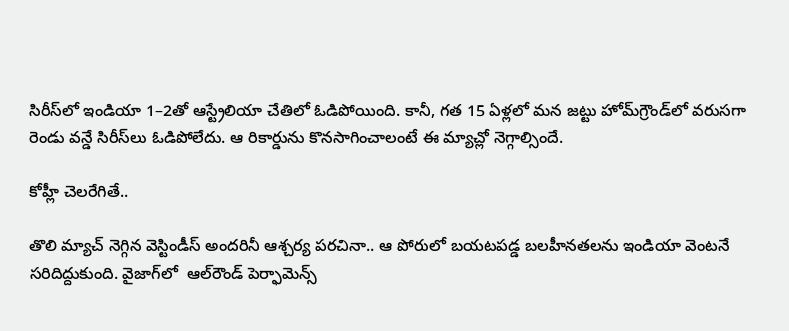సిరీస్‌‌లో ఇండియా 1–2తో ఆస్ట్రేలియా చేతిలో ఓడిపోయింది. కానీ, గత 15 ఏళ్లలో మన జట్టు హోమ్‌‌గ్రౌండ్‌‌లో వరుసగా రెండు వన్డే సిరీస్‌‌లు ఓడిపోలేదు. ఆ రికార్డును కొనసాగించాలంటే ఈ మ్యాచ్లో నెగ్గాల్సిందే.

కోహ్లీ చెలరేగితే..

తొలి మ్యాచ్‌‌ నెగ్గిన వెస్టిండీస్‌‌ అందరినీ ఆశ్చర్య పరచినా.. ఆ పోరులో బయటపడ్డ బలహీనతలను ఇండియా వెంటనే సరిదిద్దుకుంది. వైజాగ్‌‌లో  ఆల్‌‌రౌండ్‌‌ పెర్ఫామెన్స్‌‌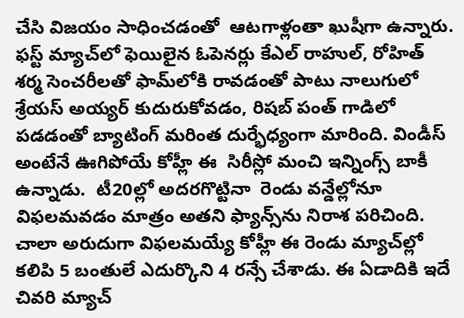చేసి విజయం సాధించడంతో  ఆటగాళ్లంతా ఖుషీగా ఉన్నారు.  ఫస్ట్‌‌ మ్యాచ్‌‌లో ఫెయిలైన ఓపెనర్లు కేఎల్ రాహుల్, రోహిత్‌‌ శర్మ సెంచరీలతో ఫామ్‌‌లోకి రావడంతో పాటు నాలుగులో శ్రేయస్ అయ్యర్ కుదురుకోవడం, రిషబ్‌‌ పంత్‌‌ గాడిలో పడడంతో బ్యాటింగ్‌‌ మరింత దుర్భేధ్యంగా మారింది. విండీస్ అంటేనే ఊగిపోయే కోహ్లీ ఈ  సిరీస్లో మంచి ఇన్నింగ్స్ బాకీ ఉన్నాడు.  టీ20ల్లో అదరగొట్టినా  రెండు వన్డేల్లోనూ  విఫలమవడం మాత్రం అతని ఫ్యాన్స్‌‌ను నిరాశ పరిచింది. చాలా అరుదుగా విఫలమయ్యే కోహ్లీ ఈ రెండు మ్యాచ్‌‌ల్లో కలిపి 5 బంతులే ఎదుర్కొని 4 రన్సే చేశాడు. ఈ ఏడాదికి ఇదే చివరి మ్యాచ్‌‌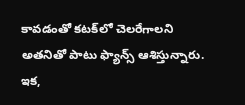కావడంతో కటక్‌‌లో చెలరేగాలని అతనితో పాటు ఫ్యాన్స్‌‌ ఆశిస్తున్నారు. ఇక,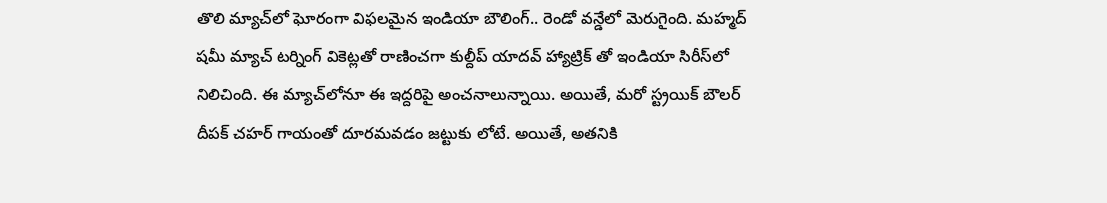తొలి మ్యాచ్‌‌లో ఘోరంగా విఫలమైన ఇండియా బౌలింగ్‌‌.. రెండో వన్డేలో మెరుగైంది. మహ్మద్ షమీ మ్యాచ్ టర్నింగ్ వికెట్లతో రాణించగా కుల్దీప్ యాదవ్‌‌ హ్యాట్రిక్ తో ఇండియా సిరీస్‌‌లో నిలిచింది. ఈ మ్యాచ్‌‌లోనూ ఈ ఇద్దరిపై అంచనాలున్నాయి. అయితే, మరో స్ట్రయిక్‌‌ బౌలర్‌‌ దీపక్‌‌ చహర్‌‌ గాయంతో దూరమవడం జట్టుకు లోటే. అయితే, అతనికి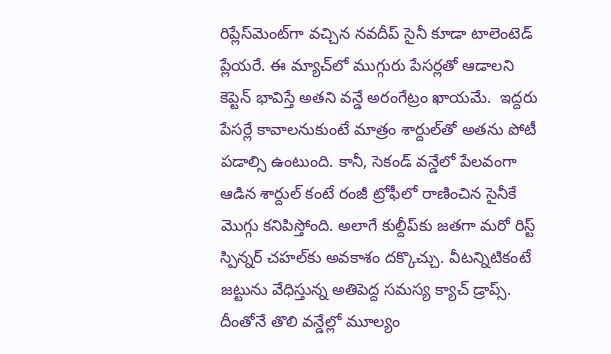రిప్లేస్‌‌మెంట్‌‌గా వచ్చిన నవదీప్‌‌ సైనీ కూడా టాలెంటెడ్‌‌ ప్లేయరే. ఈ మ్యాచ్‌‌లో ముగ్గురు పేసర్లతో ఆడాలని కెప్టెన్‌‌ భావిస్తే అతని వన్డే అరంగేట్రం ఖాయమే.  ఇద్దరు పేసర్లే కావాలనుకుంటే మాత్రం శార్దుల్‌‌తో అతను పోటీ పడాల్సి ఉంటుంది. కానీ, సెకండ్‌‌ వన్డేలో పేలవంగా ఆడిన శార్దుల్‌‌ కంటే రంజీ ట్రోఫీలో రాణించిన సైనీకే మొగ్గు కనిపిస్తోంది. అలాగే కుల్దీప్‌‌కు జతగా మరో రిస్ట్‌‌ స్పిన్నర్‌‌ చహల్‌‌కు అవకాశం దక్కొచ్చు. వీటన్నిటికంటే జట్టును వేధిస్తున్న అతిపెద్ద సమస్య క్యాచ్‌‌ డ్రాప్స్‌‌. దీంతోనే తొలి వన్డేల్లో మూల్యం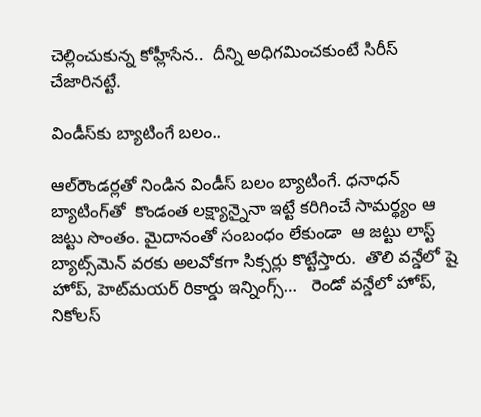చెల్లించుకున్న కోహ్లీసేన..  దీన్ని అధిగమించకుంటే సిరీస్‌‌ చేజారినట్టే.

విండీస్‌‌కు బ్యాటింగే బలం..

ఆల్‌‌రౌండర్లతో నిండిన విండీస్‌‌ బలం బ్యాటింగే. ధనాధన్ బ్యాటింగ్‌‌తో  కొండంత లక్ష్యాన్నైనా ఇట్టే కరిగించే సామర్థ్యం ఆ జట్టు సొంతం. మైదానంతో సంబంధం లేకుండా  ఆ జట్టు లాస్ట్‌‌ బ్యాట్స్‌‌మెన్ వరకు అలవోకగా సిక్సర్లు కొట్టేస్తారు.  తొలి వన్డేలో షై హోప్, హెట్‌‌మయర్‌‌‌‌ రికార్డు ఇన్నింగ్స్‌‌…   రెండో వన్డేలో హోప్‌‌, నికోలస్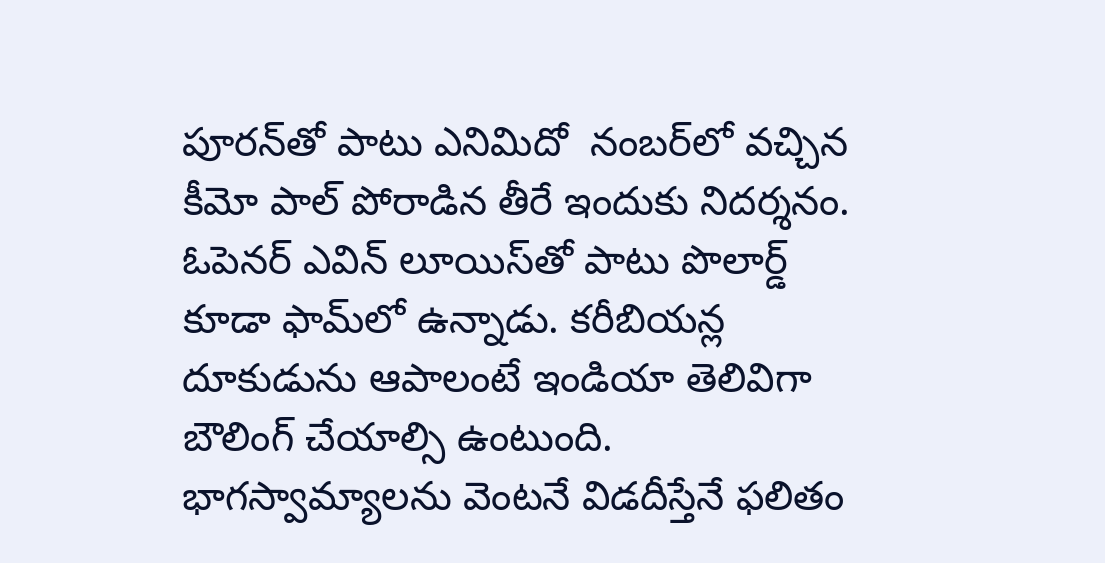పూరన్‌‌తో పాటు ఎనిమిదో  నంబర్‌‌లో వచ్చిన కీమో పాల్ పోరాడిన తీరే ఇందుకు నిదర్శనం.  ఓపెనర్‌‌ ఎవిన్‌‌ లూయిస్‌‌తో పాటు పొలార్డ్‌‌ కూడా ఫామ్‌‌లో ఉన్నాడు. కరీబియన్ల దూకుడును ఆపాలంటే ఇండియా తెలివిగా బౌలింగ్‌‌ చేయాల్సి ఉంటుంది. భాగస్వామ్యాలను వెంటనే విడదీస్తేనే ఫలితం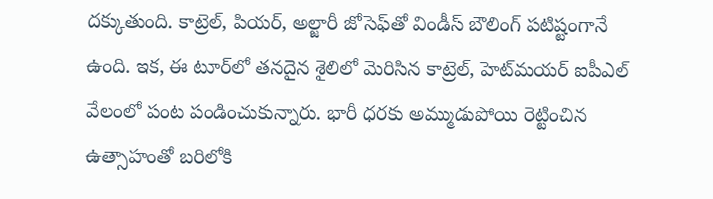దక్కుతుంది. కాట్రెల్, పియర్‌‌, అల్జారీ జోసెఫ్‌‌తో విండీస్‌‌ బౌలింగ్‌‌ పటిష్టంగానే ఉంది. ఇక, ఈ టూర్‌‌‌‌లో తనదైన శైలిలో మెరిసిన కాట్రెల్‌‌, హెట్‌‌మయర్ ఐపీఎల్‌‌ వేలంలో పంట పండించుకున్నారు. భారీ ధరకు అమ్ముడుపోయి రెట్టించిన ఉత్సాహంతో బరిలోకి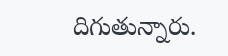దిగుతున్నారు.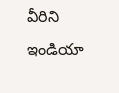వీరిని ఇండియా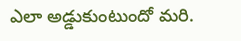ఎలా అడ్డుకుంటుందో మరి.